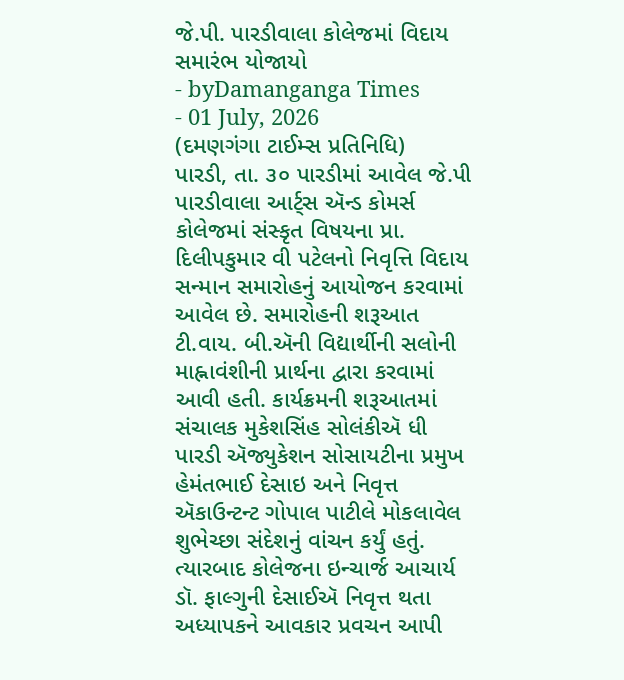જે.પી. પારડીવાલા કોલેજમાં વિદાય સમારંભ યોજાયો
- byDamanganga Times
- 01 July, 2026
(દમણગંગા ટાઈમ્સ પ્રતિનિધિ)
પારડી, તા. ૩૦ પારડીમાં આવેલ જે.પી પારડીવાલા આર્ટ્સ ઍન્ડ કોમર્સ કોલેજમાં સંસ્કૃત વિષયના પ્રા. દિલીપકુમાર વી પટેલનો નિવૃત્તિ વિદાય સન્માન સમારોહનું આયોજન કરવામાં આવેલ છે. સમારોહની શરૂઆત ટી.વાય. બી.ઍની વિદ્યાર્થીની સલોની માહ્નાવંશીની પ્રાર્થના દ્વારા કરવામાં આવી હતી. કાર્યક્રમની શરૂઆતમાં સંચાલક મુકેશસિંહ સોલંકીઍ ધી પારડી ઍજ્યુકેશન સોસાયટીના પ્રમુખ હેમંતભાઈ દેસાઇ અને નિવૃત્ત ઍકાઉન્ટન્ટ ગોપાલ પાટીલે મોકલાવેલ શુભેચ્છા સંદેશનું વાંચન કર્યું હતું.
ત્યારબાદ કોલેજના ઇન્ચાર્જ આચાર્ય ડૉ. ફાલ્ગુની દેસાઈઍ નિવૃત્ત થતા અધ્યાપકને આવકાર પ્રવચન આપી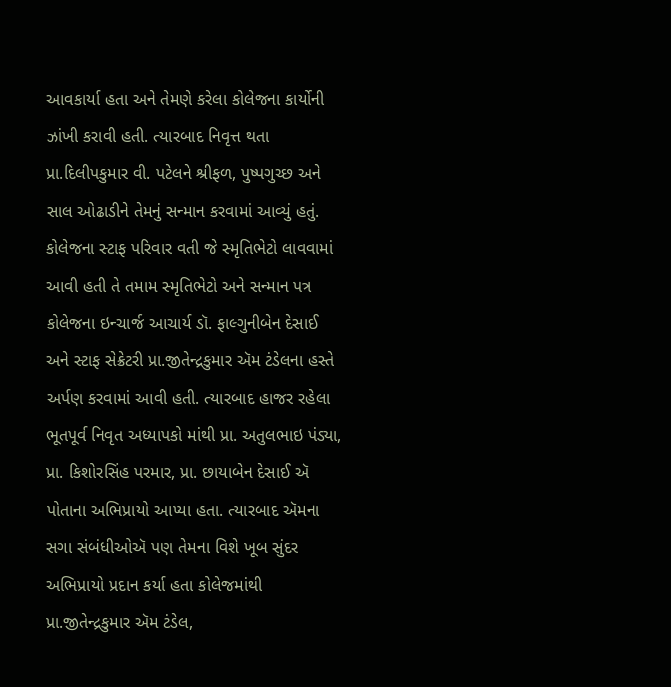આવકાર્યા હતા અને તેમણે કરેલા કોલેજના કાર્યોની ઝાંખી કરાવી હતી. ત્યારબાદ નિવૃત્ત થતા પ્રા.દિલીપકુમાર વી. પટેલને શ્રીફળ, પુષ્પગુચ્છ અને સાલ ઓઢાડીને તેમનું સન્માન કરવામાં આવ્યું હતું. કોલેજના સ્ટાફ પરિવાર વતી જે સ્મૃતિભેટો લાવવામાં આવી હતી તે તમામ સ્મૃતિભેટો અને સન્માન પત્ર કોલેજના ઇન્ચાર્જ આચાર્ય ડૉ. ફાલ્ગુનીબેન દેસાઈ અને સ્ટાફ સેક્રેટરી પ્રા.જીતેન્દ્રકુમાર ઍમ ટંડેલના હસ્તે અર્પણ કરવામાં આવી હતી. ત્યારબાદ હાજર રહેલા ભૂતપૂર્વ નિવૃત અધ્યાપકો માંથી પ્રા. અતુલભાઇ પંડ્યા, પ્રા. કિશોરસિંહ પરમાર, પ્રા. છાયાબેન દેસાઈ ઍ પોતાના અભિપ્રાયો આપ્યા હતા. ત્યારબાદ ઍમના સગા સંબંધીઓઍ પણ તેમના વિશે ખૂબ સુંદર અભિપ્રાયો પ્રદાન કર્યા હતા કોલેજમાંથી પ્રા.જીતેન્દ્રકુમાર ઍમ ટંડેલ,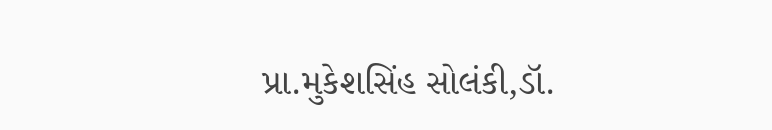પ્રા.મુકેશસિંહ સોલંકી,ડૉ.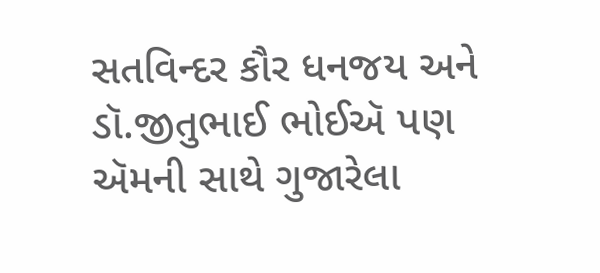સતવિન્દર કૌર ધનજય અને ડૉ.જીતુભાઈ ભોઈઍ પણ ઍમની સાથે ગુજારેલા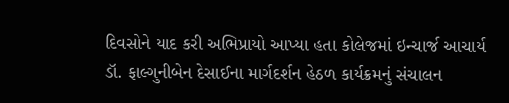દિવસોને યાદ કરી અભિપ્રાયો આપ્યા હતા કોલેજમાં ઇન્ચાર્જ આચાર્ય ડૉ. ફાલ્ગુનીબેન દેસાઈના માર્ગદર્શન હેઠળ કાર્યક્રમનું સંચાલન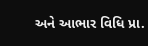અને આભાર વિધિ પ્રા.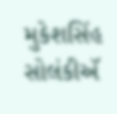મુકેશસિંહ સોલંકીઍ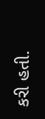કરી હતી.